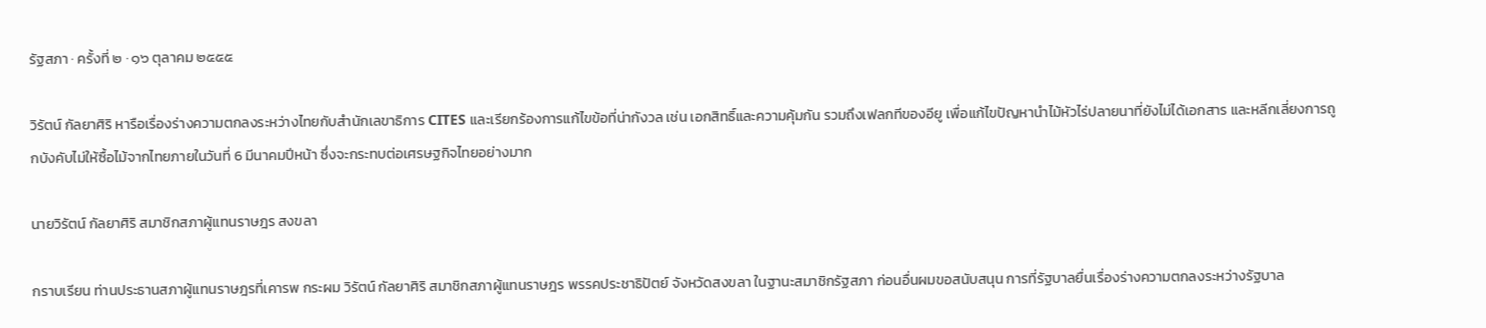รัฐสภา · ครั้งที่ ๒ · ๑๖ ตุลาคม ๒๕๕๕

วิรัตน์ กัลยาศิริ หารือเรื่องร่างความตกลงระหว่างไทยกับสํานักเลขาธิการ CITES และเรียกร้องการแก้ไขข้อที่น่ากังวล เช่น เอกสิทธิ์และความคุ้มกัน รวมถึงเฟลกทีของอียู เพื่อแก้ไขปัญหานำไม้หัวไร่ปลายนาที่ยังไม่ได้เอกสาร และหลีกเลี่ยงการถูกบังคับไม่ให้ซื้อไม้จากไทยภายในวันที่ 6 มีนาคมปีหน้า ซึ่งจะกระทบต่อเศรษฐกิจไทยอย่างมาก

นายวิรัตน์ กัลยาศิริ สมาชิกสภาผู้แทนราษฎร สงขลา

กราบเรียน ท่านประธานสภาผู้แทนราษฎรที่เคารพ กระผม วิรัตน์ กัลยาศิริ สมาชิกสภาผู้แทนราษฎร พรรคประชาธิปัตย์ จังหวัดสงขลา ในฐานะสมาชิกรัฐสภา ก่อนอื่นผมขอสนับสนุน การที่รัฐบาลยื่นเรื่องร่างความตกลงระหว่างรัฐบาล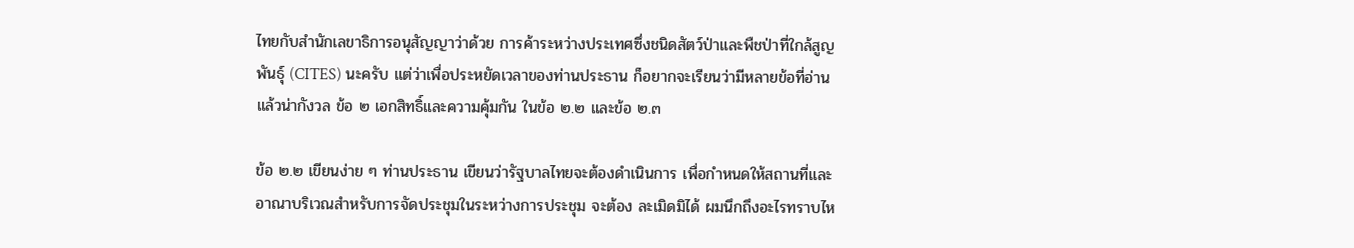ไทยกับสํานักเลขาธิการอนุสัญญาว่าด้วย การค้าระหว่างประเทศซึ่งชนิดสัตว์ป่าและพืชป่าที่ใกล้สูญพันธุ์ (CITES) นะครับ แต่ว่าเพื่อประหยัดเวลาของท่านประธาน ก็อยากจะเรียนว่ามีหลายข้อที่อ่านแล้วน่ากังวล ข้อ ๒ เอกสิทธิ์และความคุ้มกัน ในข้อ ๒.๒ และข้อ ๒.๓

ข้อ ๒.๒ เขียนง่าย ๆ ท่านประธาน เขียนว่ารัฐบาลไทยจะต้องดําเนินการ เพื่อกําหนดให้สถานที่และอาณาบริเวณสําหรับการจัดประชุมในระหว่างการประชุม จะต้อง ละเมิดมิได้ ผมนึกถึงอะไรทราบไห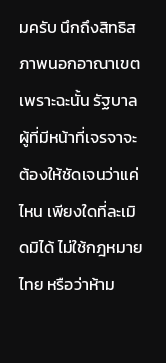มครับ นึกถึงสิทธิสภาพนอกอาณาเขต เพราะฉะนั้น รัฐบาลผู้ที่มีหน้าที่เจรจาจะต้องให้ชัดเจนว่าแค่ไหน เพียงใดที่ละเมิดมิได้ ไม่ใช้กฎหมายไทย หรือว่าห้าม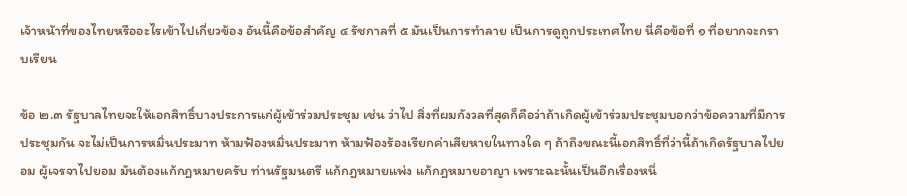เจ้าหน้าที่ของไทยหรืออะไรเข้าไปเกี่ยวข้อง อันนี้คือข้อสําคัญ ๔ รัชกาลที่ ๕ มันเป็นการทําลาย เป็นการดูถูกประเทศไทย นี่คือข้อที่ ๑ ที่อยากจะกราบเรียน

ข้อ ๒.๓ รัฐบาลไทยจะให้เอกสิทธิ์บางประการแก่ผู้เข้าร่วมประชุม เช่น ว่าไป สิ่งที่ผมกังวลที่สุดก็คือว่าถ้าเกิดผู้เข้าร่วมประชุมบอกว่าข้อความที่มีการประชุมกัน จะไม่เป็นการหมิ่นประมาท ห้ามฟ้องหมิ่นประมาท ห้ามฟ้องร้องเรียกค่าเสียหายในทางใด ๆ ถ้าถึงขณะนี้เอกสิทธิ์ที่ว่านี้ถ้าเกิดรัฐบาลไปยอม ผู้เจรจาไปยอม มันต้องแก้กฎหมายครับ ท่านรัฐมนตรี แก้กฎหมายแพ่ง แก้กฎหมายอาญา เพราะฉะนั้นเป็นอีกเรื่องหนึ่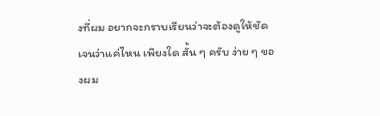งที่ผม อยากจะกราบเรียนว่าจะต้องดูให้ชัดเจนว่าแค่ไหน เพียงใด สั้น ๆ ครับ ง่าย ๆ ของผม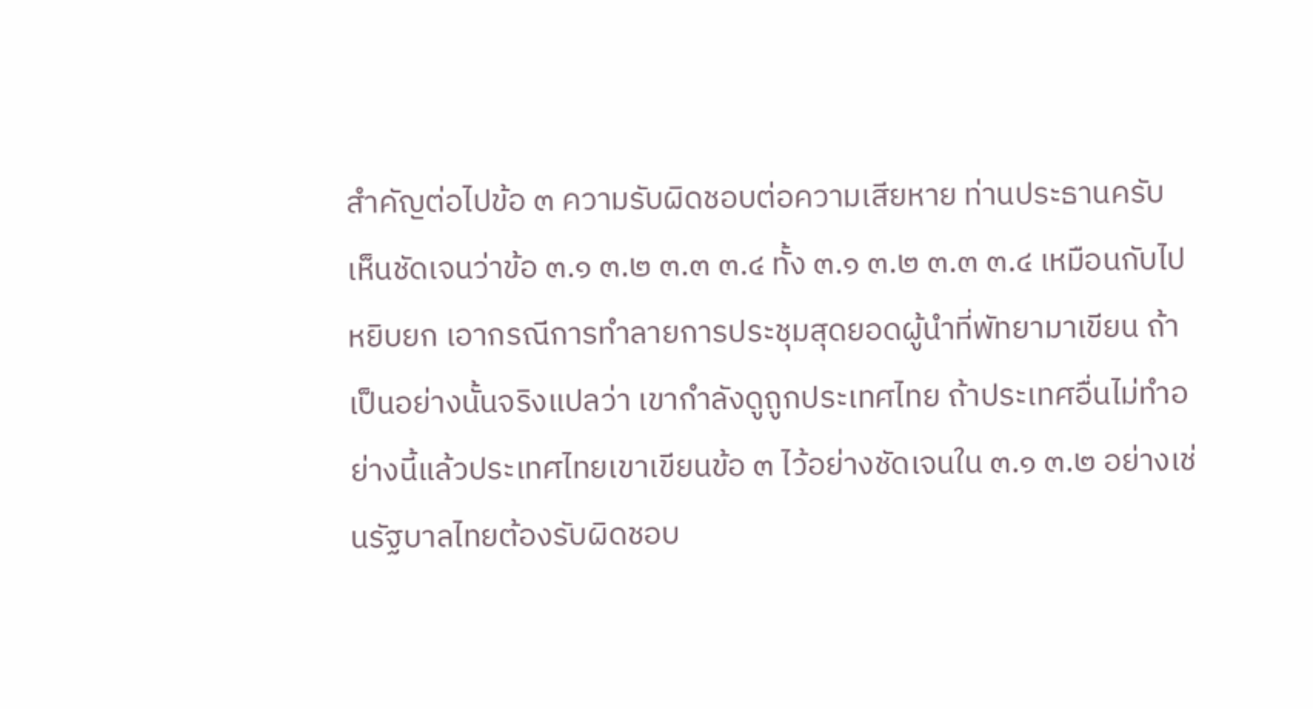สําคัญต่อไปข้อ ๓ ความรับผิดชอบต่อความเสียหาย ท่านประธานครับ เห็นชัดเจนว่าข้อ ๓.๑ ๓.๒ ๓.๓ ๓.๔ ทั้ง ๓.๑ ๓.๒ ๓.๓ ๓.๔ เหมือนกับไปหยิบยก เอากรณีการทําลายการประชุมสุดยอดผู้นําที่พัทยามาเขียน ถ้าเป็นอย่างนั้นจริงแปลว่า เขากําลังดูถูกประเทศไทย ถ้าประเทศอื่นไม่ทําอย่างนี้แล้วประเทศไทยเขาเขียนข้อ ๓ ไว้อย่างชัดเจนใน ๓.๑ ๓.๒ อย่างเช่นรัฐบาลไทยต้องรับผิดชอบ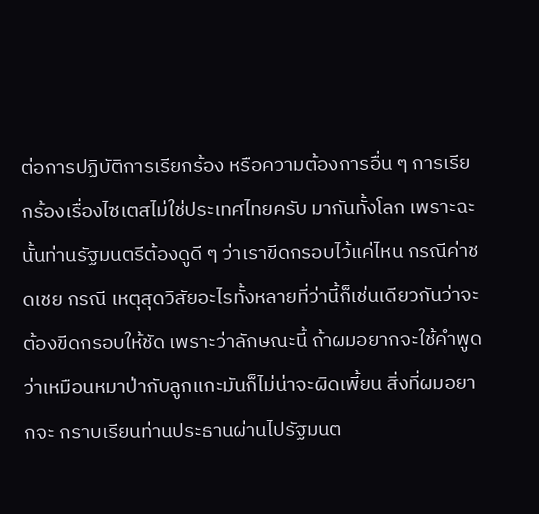ต่อการปฏิบัติการเรียกร้อง หรือความต้องการอื่น ๆ การเรียกร้องเรื่องไซเตสไม่ใช่ประเทศไทยครับ มากันทั้งโลก เพราะฉะนั้นท่านรัฐมนตรีต้องดูดี ๆ ว่าเราขีดกรอบไว้แค่ไหน กรณีค่าชดเชย กรณี เหตุสุดวิสัยอะไรทั้งหลายที่ว่านี้ก็เช่นเดียวกันว่าจะต้องขีดกรอบให้ชัด เพราะว่าลักษณะนี้ ถ้าผมอยากจะใช้คําพูดว่าเหมือนหมาป่ากับลูกแกะมันก็ไม่น่าจะผิดเพี้ยน สิ่งที่ผมอยากจะ กราบเรียนท่านประธานผ่านไปรัฐมนต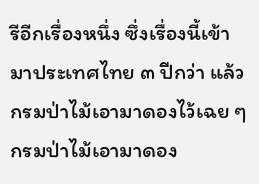รีอีกเรื่องหนึ่ง ซึ่งเรื่องนี้เข้ามาประเทศไทย ๓ ปีกว่า แล้วกรมป่าไม้เอามาดองไว้เฉย ๆ กรมป่าไม้เอามาดอง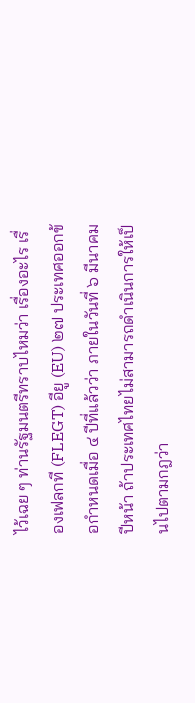ไว้เฉย ๆ ท่านรัฐมนตรีทราบไหมว่า เรื่องอะไร เรื่องเฟลกที (FLEGT) อียู (EU) ๒๗ ประเทศออกข้อกําหนดเมื่อ ๔ ปีที่แล้วว่า ภายในวันที่ ๖ มีนาคมปีหน้า ถ้าประเทศไทยไม่สามารถดําเนินการให้เป็นไปตามกฎว่า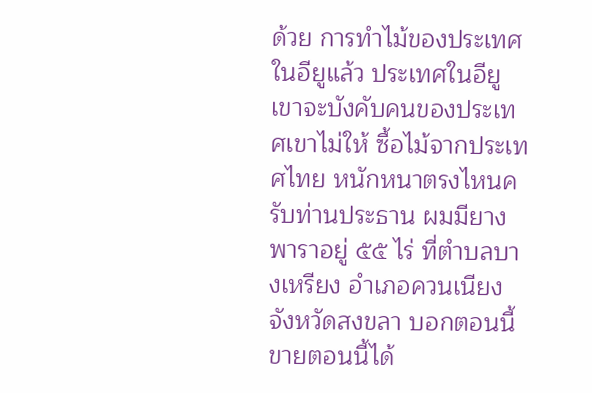ด้วย การทําไม้ของประเทศในอียูแล้ว ประเทศในอียูเขาจะบังคับคนของประเทศเขาไม่ให้ ซื้อไม้จากประเทศไทย หนักหนาตรงไหนครับท่านประธาน ผมมียางพาราอยู่ ๕๕ ไร่ ที่ตําบลบางเหรียง อําเภอควนเนียง จังหวัดสงขลา บอกตอนนี้ขายตอนนี้ได้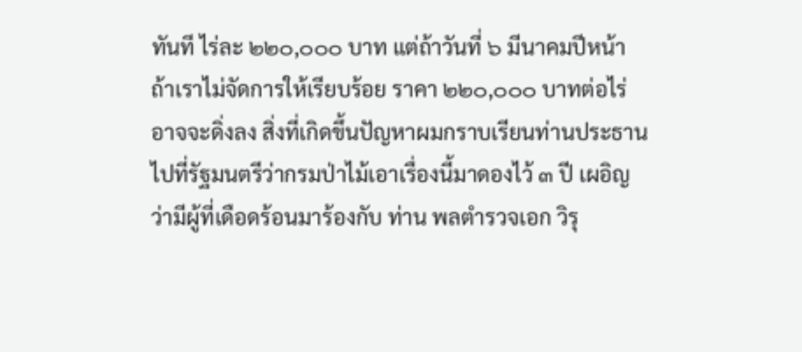ทันที ไร่ละ ๒๒๐,๐๐๐ บาท แต่ถ้าวันที่ ๖ มีนาคมปีหน้า ถ้าเราไม่จัดการให้เรียบร้อย ราคา ๒๒๐,๐๐๐ บาทต่อไร่อาจจะดิ่งลง สิ่งที่เกิดขึ้นปัญหาผมกราบเรียนท่านประธาน ไปที่รัฐมนตรีว่ากรมป่าไม้เอาเรื่องนี้มาดองไว้ ๓ ปี เผอิญว่ามีผู้ที่เดือดร้อนมาร้องกับ ท่าน พลตํารวจเอก วิรุ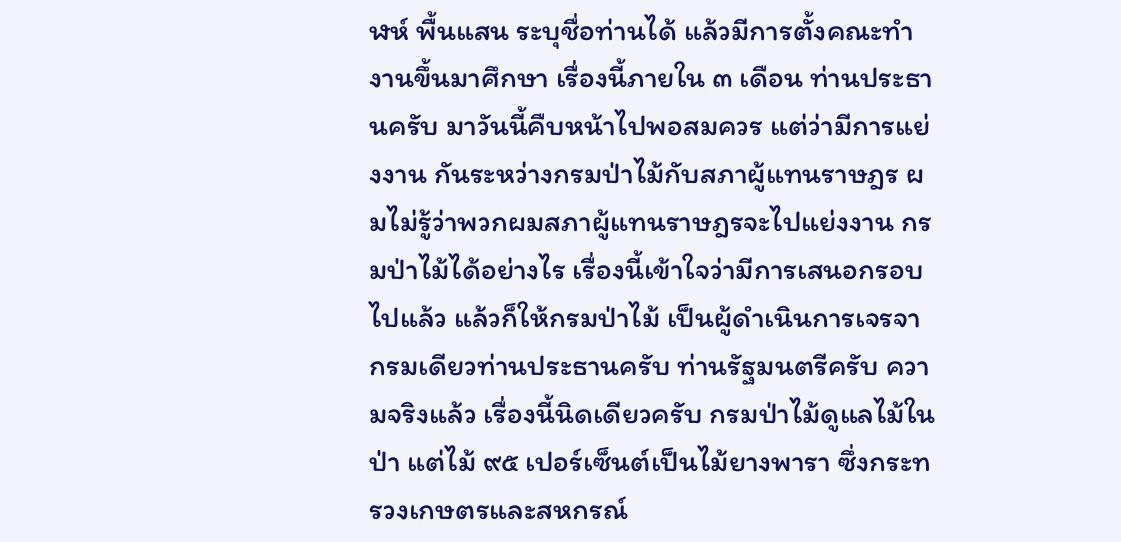ฬห์ พื้นแสน ระบุชื่อท่านได้ แล้วมีการตั้งคณะทํางานขึ้นมาศึกษา เรื่องนี้ภายใน ๓ เดือน ท่านประธานครับ มาวันนี้คืบหน้าไปพอสมควร แต่ว่ามีการแย่งงาน กันระหว่างกรมป่าไม้กับสภาผู้แทนราษฎร ผมไม่รู้ว่าพวกผมสภาผู้แทนราษฎรจะไปแย่งงาน กรมป่าไม้ได้อย่างไร เรื่องนี้เข้าใจว่ามีการเสนอกรอบไปแล้ว แล้วก็ให้กรมป่าไม้ เป็นผู้ดําเนินการเจรจา กรมเดียวท่านประธานครับ ท่านรัฐมนตรีครับ ความจริงแล้ว เรื่องนี้นิดเดียวครับ กรมป่าไม้ดูแลไม้ในป่า แต่ไม้ ๙๕ เปอร์เซ็นต์เป็นไม้ยางพารา ซึ่งกระทรวงเกษตรและสหกรณ์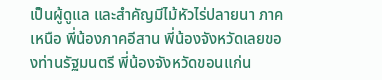เป็นผู้ดูแล และสําคัญมีไม้หัวไร่ปลายนา ภาคเหนือ พี่น้องภาคอีสาน พี่น้องจังหวัดเลยของท่านรัฐมนตรี พี่น้องจังหวัดขอนแก่น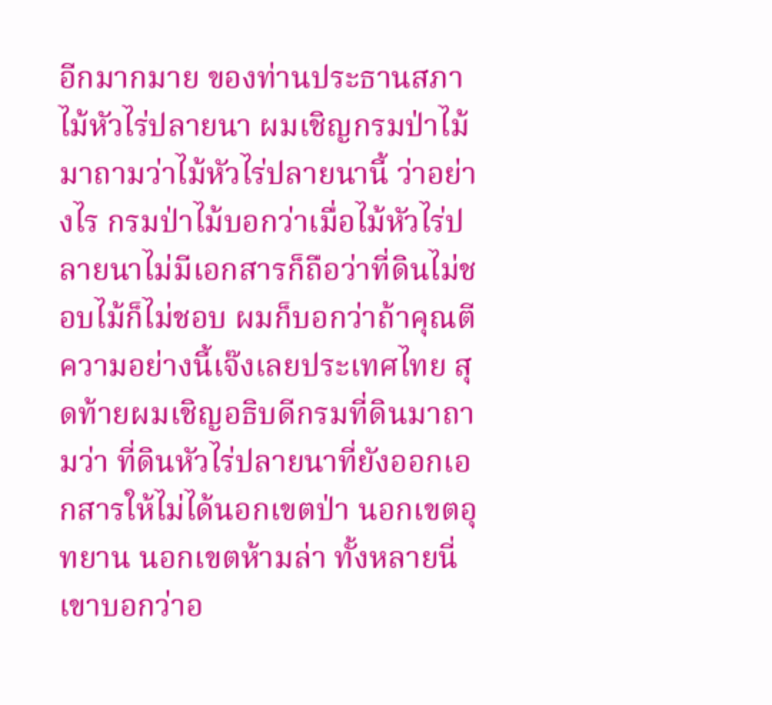อีกมากมาย ของท่านประธานสภา ไม้หัวไร่ปลายนา ผมเชิญกรมป่าไม้มาถามว่าไม้หัวไร่ปลายนานี้ ว่าอย่างไร กรมป่าไม้บอกว่าเมื่อไม้หัวไร่ปลายนาไม่มีเอกสารก็ถือว่าที่ดินไม่ชอบไม้ก็ไม่ชอบ ผมก็บอกว่าถ้าคุณตีความอย่างนี้เจ๊งเลยประเทศไทย สุดท้ายผมเชิญอธิบดีกรมที่ดินมาถามว่า ที่ดินหัวไร่ปลายนาที่ยังออกเอกสารให้ไม่ได้นอกเขตป่า นอกเขตอุทยาน นอกเขตห้ามล่า ทั้งหลายนี่ เขาบอกว่าอ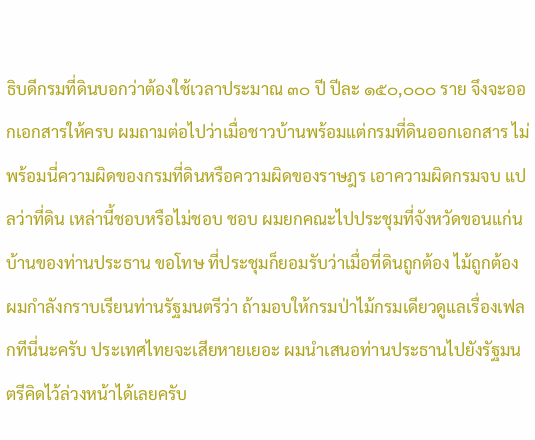ธิบดีกรมที่ดินบอกว่าต้องใช้เวลาประมาณ ๓๐ ปี ปีละ ๑๕๐,๐๐๐ ราย จึงจะออกเอกสารให้ครบ ผมถามต่อไปว่าเมื่อชาวบ้านพร้อมแต่กรมที่ดินออกเอกสาร ไม่พร้อมนี่ความผิดของกรมที่ดินหรือความผิดของราษฎร เอาความผิดกรมจบ แปลว่าที่ดิน เหล่านี้ชอบหรือไม่ชอบ ชอบ ผมยกคณะไปประชุมที่จังหวัดขอนแก่นบ้านของท่านประธาน ขอโทษ ที่ประชุมก็ยอมรับว่าเมื่อที่ดินถูกต้อง ไม้ถูกต้อง ผมกําลังกราบเรียนท่านรัฐมนตรีว่า ถ้ามอบให้กรมป่าไม้กรมเดียวดูแลเรื่องเฟลกทีนี่นะครับ ประเทศไทยจะเสียหายเยอะ ผมนําเสนอท่านประธานไปยังรัฐมนตรีคิดไว้ล่วงหน้าได้เลยครับ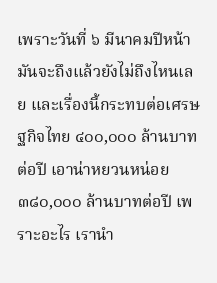เพราะวันที่ ๖ มีนาคมปีหน้า มันจะถึงแล้วยังไม่ถึงไหนเลย และเรื่องนี้กระทบต่อเศรษฐกิจไทย ๔๐๐,๐๐๐ ล้านบาทต่อปี เอาน่าหยวนหน่อย ๓๘๐,๐๐๐ ล้านบาทต่อปี เพราะอะไร เรานํา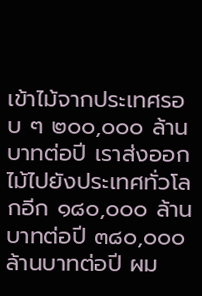เข้าไม้จากประเทศรอบ ๆ ๒๐๐,๐๐๐ ล้านบาทต่อปี เราส่งออกไม้ไปยังประเทศทั่วโลกอีก ๑๘๐,๐๐๐ ล้านบาทต่อปี ๓๘๐,๐๐๐ ล้านบาทต่อปี ผม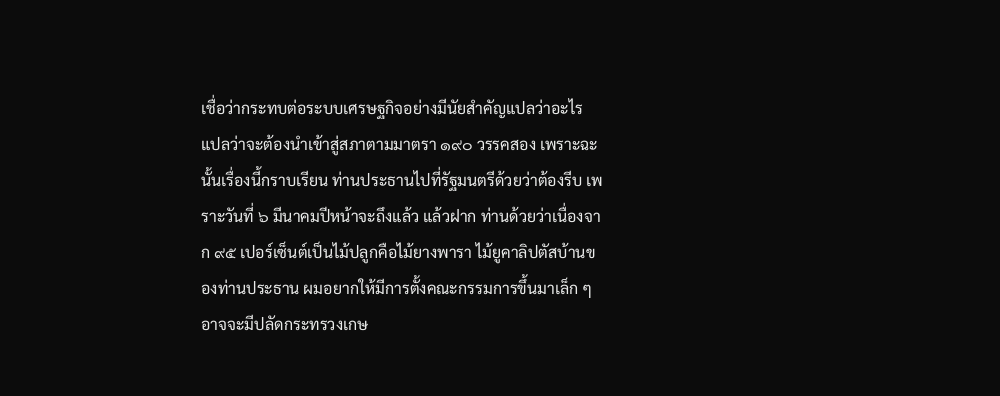เชื่อว่ากระทบต่อระบบเศรษฐกิจอย่างมีนัยสําคัญแปลว่าอะไร แปลว่าจะต้องนําเข้าสู่สภาตามมาตรา ๑๙๐ วรรคสอง เพราะฉะนั้นเรื่องนี้กราบเรียน ท่านประธานไปที่รัฐมนตรีด้วยว่าต้องรีบ เพราะวันที่ ๖ มีนาคมปีหน้าจะถึงแล้ว แล้วฝาก ท่านด้วยว่าเนื่องจาก ๙๕ เปอร์เซ็นต์เป็นไม้ปลูกคือไม้ยางพารา ไม้ยูคาลิปตัสบ้านของท่านประธาน ผมอยากให้มีการตั้งคณะกรรมการขึ้นมาเล็ก ๆ อาจจะมีปลัดกระทรวงเกษ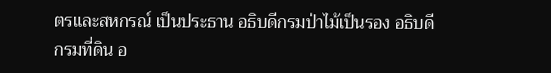ตรและสหกรณ์ เป็นประธาน อธิบดีกรมป่าไม้เป็นรอง อธิบดีกรมที่ดิน อ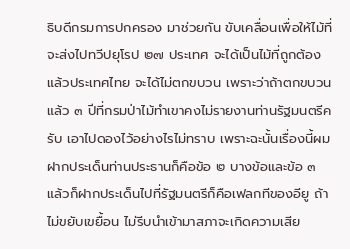ธิบดีกรมการปกครอง มาช่วยกัน ขับเคลื่อนเพื่อให้ไม้ที่จะส่งไปทวีปยุโรป ๒๗ ประเทศ จะได้เป็นไม้ที่ถูกต้องแล้วประเทศไทย จะได้ไม่ตกขบวน เพราะว่าถ้าตกขบวนแล้ว ๓ ปีที่กรมป่าไม้ทําเขาคงไม่รายงานท่านรัฐมนตรีครับ เอาไปดองไว้อย่างไรไม่ทราบ เพราะฉะนั้นเรื่องนี้ผมฝากประเด็นท่านประธานก็คือข้อ ๒ บางข้อและข้อ ๓ แล้วก็ฝากประเด็นไปที่รัฐมนตรีก็คือเฟลกทีของอียู ถ้าไม่ขยับเขยื้อน ไม่รีบนําเข้ามาสภาจะเกิดความเสีย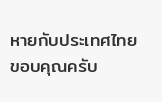หายกับประเทศไทย ขอบคุณครับ